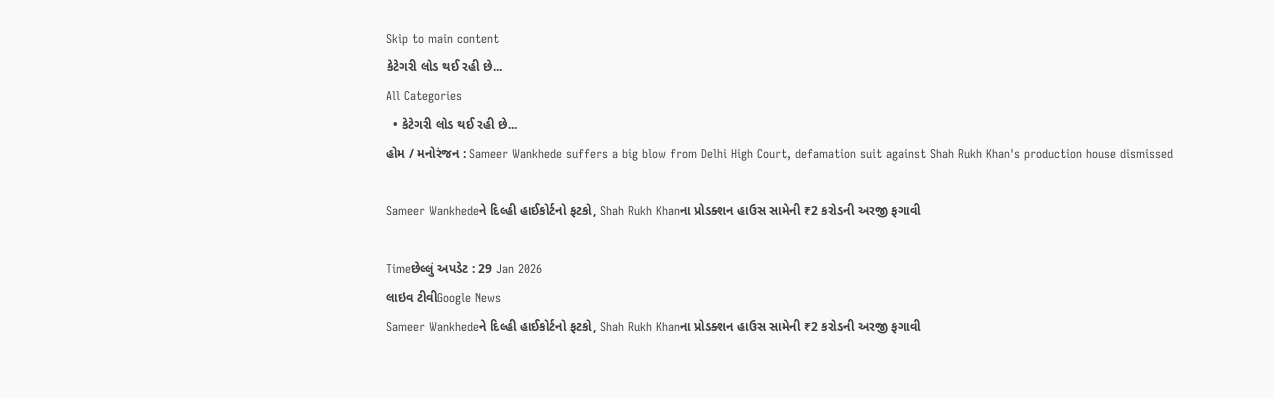Skip to main content
કેટેગરી લોડ થઈ રહી છે...
All Categories
  • કેટેગરી લોડ થઈ રહી છે...
હોમ / મનોરંજન : Sameer Wankhede suffers a big blow from Delhi High Court, defamation suit against Shah Rukh Khan's production house dismissed

Sameer Wankhedeને દિલ્હી હાઈકોર્ટનો ફટકો, Shah Rukh Khanના પ્રોડક્શન હાઉસ સામેની ₹2 કરોડની અરજી ફગાવી

Timeછેલ્લું અપડેટ : 29 Jan 2026
લાઇવ ટીવીGoogle News
Sameer Wankhedeને દિલ્હી હાઈકોર્ટનો ફટકો, Shah Rukh Khanના પ્રોડક્શન હાઉસ સામેની ₹2 કરોડની અરજી ફગાવી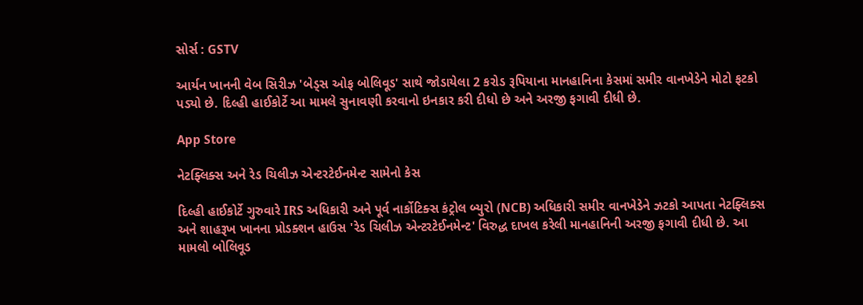સોર્સ : GSTV

આર્યન ખાનની વેબ સિરીઝ 'બેડ્સ ઓફ બોલિવૂડ' સાથે જોડાયેલા 2 કરોડ રૂપિયાના માનહાનિના કેસમાં સમીર વાનખેડેને મોટો ફટકો પડ્યો છે. દિલ્હી હાઈકોર્ટે આ મામલે સુનાવણી કરવાનો ઇનકાર કરી દીધો છે અને અરજી ફગાવી દીધી છે.

App Store

નેટફ્લિક્સ અને રેડ ચિલીઝ એન્ટરટેઈનમેન્ટ સામેનો કેસ

દિલ્હી હાઈકોર્ટે ગુરુવારે IRS અધિકારી અને પૂર્વ નાર્કોટિક્સ કંટ્રોલ બ્યુરો (NCB) અધિકારી સમીર વાનખેડેને ઝટકો આપતા નેટફ્લિક્સ અને શાહરૂખ ખાનના પ્રોડક્શન હાઉસ 'રેડ ચિલીઝ એન્ટરટેઈનમેન્ટ' વિરુદ્ધ દાખલ કરેલી માનહાનિની અરજી ફગાવી દીધી છે. આ મામલો બોલિવૂડ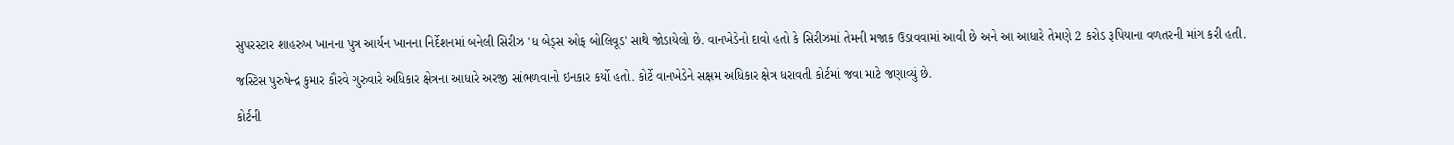સુપરસ્ટાર શાહરુખ ખાનના પુત્ર આર્યન ખાનના નિર્દેશનમાં બનેલી સિરીઝ 'ધ બેડ્સ ઓફ બોલિવૂડ' સાથે જોડાયેલો છે. વાનખેડેનો દાવો હતો કે સિરીઝમાં તેમની મજાક ઉડાવવામાં આવી છે અને આ આધારે તેમણે 2 કરોડ રૂપિયાના વળતરની માંગ કરી હતી.

જસ્ટિસ પુરુષેન્દ્ર કુમાર કૌરવે ગુરુવારે અધિકાર ક્ષેત્રના આધારે અરજી સાંભળવાનો ઇનકાર કર્યો હતો. કોર્ટે વાનખેડેને સક્ષમ અધિકાર ક્ષેત્ર ધરાવતી કોર્ટમાં જવા માટે જણાવ્યું છે.

કોર્ટની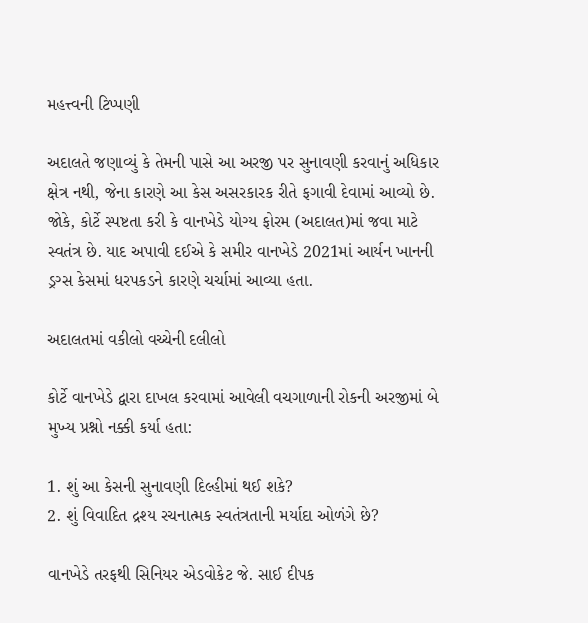મહત્ત્વની ટિપ્પણી

અદાલતે જણાવ્યું કે તેમની પાસે આ અરજી પર સુનાવણી કરવાનું અધિકાર ક્ષેત્ર નથી, જેના કારણે આ કેસ અસરકારક રીતે ફગાવી દેવામાં આવ્યો છે. જોકે, કોર્ટે સ્પષ્ટતા કરી કે વાનખેડે યોગ્ય ફોરમ (અદાલત)માં જવા માટે સ્વતંત્ર છે. યાદ અપાવી દઈએ કે સમીર વાનખેડે 2021માં આર્યન ખાનની ડ્રગ્સ કેસમાં ધરપકડને કારણે ચર્ચામાં આવ્યા હતા.

અદાલતમાં વકીલો વચ્ચેની દલીલો

કોર્ટે વાનખેડે દ્વારા દાખલ કરવામાં આવેલી વચગાળાની રોકની અરજીમાં બે મુખ્ય પ્રશ્નો નક્કી કર્યા હતા:

1. શું આ કેસની સુનાવણી દિલ્હીમાં થઈ શકે?
2. શું વિવાદિત દ્રશ્ય રચનાત્મક સ્વતંત્રતાની મર્યાદા ઓળંગે છે?

વાનખેડે તરફથી સિનિયર એડવોકેટ જે. સાઈ દીપક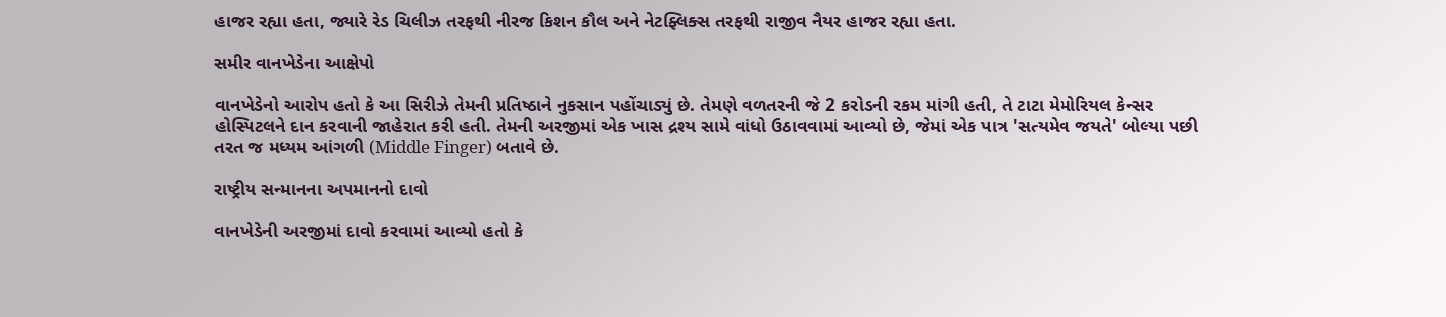હાજર રહ્યા હતા, જ્યારે રેડ ચિલીઝ તરફથી નીરજ કિશન કૌલ અને નેટફ્લિક્સ તરફથી રાજીવ નૈયર હાજર રહ્યા હતા.

સમીર વાનખેડેના આક્ષેપો

વાનખેડેનો આરોપ હતો કે આ સિરીઝે તેમની પ્રતિષ્ઠાને નુકસાન પહોંચાડ્યું છે. તેમણે વળતરની જે 2 કરોડની રકમ માંગી હતી, તે ટાટા મેમોરિયલ કેન્સર હોસ્પિટલને દાન કરવાની જાહેરાત કરી હતી. તેમની અરજીમાં એક ખાસ દ્રશ્ય સામે વાંધો ઉઠાવવામાં આવ્યો છે, જેમાં એક પાત્ર 'સત્યમેવ જયતે' બોલ્યા પછી તરત જ મધ્યમ આંગળી (Middle Finger) બતાવે છે.

રાષ્ટ્રીય સન્માનના અપમાનનો દાવો

વાનખેડેની અરજીમાં દાવો કરવામાં આવ્યો હતો કે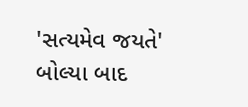'સત્યમેવ જયતે' બોલ્યા બાદ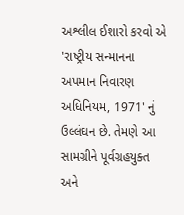અશ્લીલ ઈશારો કરવો એ 'રાષ્ટ્રીય સન્માનના અપમાન નિવારણ અધિનિયમ, 1971' નું ઉલ્લંઘન છે. તેમણે આ સામગ્રીને પૂર્વગ્રહયુક્ત અને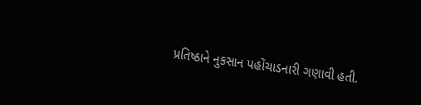પ્રતિષ્ઠાને નુકસાન પહોંચાડનારી ગણાવી હતી.